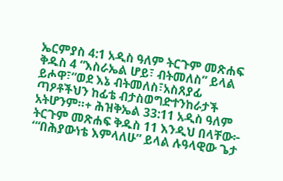ኤርምያስ 4:1 አዲስ ዓለም ትርጉም መጽሐፍ ቅዱስ 4 “እስራኤል ሆይ፣ ብትመለስ” ይላል ይሖዋ፣“ወደ እኔ ብትመለስ፣አስጸያፊ ጣዖቶችህን ከፊቴ ብታስወግድተንከራታች አትሆንም።+ ሕዝቅኤል 33:11 አዲስ ዓለም ትርጉም መጽሐፍ ቅዱስ 11 እንዲህ በላቸው፦ ‘“በሕያውነቴ እምላለሁ” ይላል ሉዓላዊው ጌታ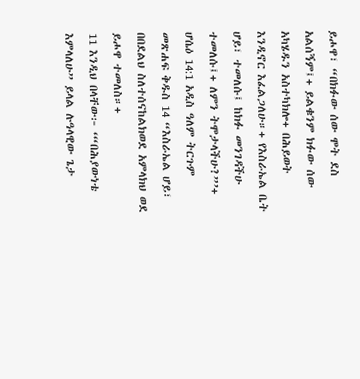ይሖዋ፣ “በክፉው ሰው ሞት ደስ አልሰኝም፤+ ይልቁንም ክፉው ሰው አካሄዱን አስተካክሎ+ በሕይወት እንዲኖር እፈልጋለሁ።+ የእስራኤል ቤት ሆይ፣ ተመለሱ፤ ከክፉ መንገዳችሁ ተመለሱ፤+ ለምን ትሞታላችሁ?”’+ ሆሴዕ 14:1 አዲስ ዓለም ትርጉም መጽሐፍ ቅዱስ 14 “እስራኤል ሆይ፣ በበደልህ ስለተሰናከልክወደ አምላክህ ወደ ይሖዋ ተመለስ።+
11 እንዲህ በላቸው፦ ‘“በሕያውነቴ እምላለሁ” ይላል ሉዓላዊው ጌታ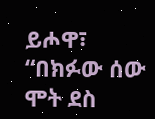ይሖዋ፣ “በክፉው ሰው ሞት ደስ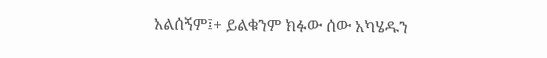አልሰኝም፤+ ይልቁንም ክፉው ሰው አካሄዱን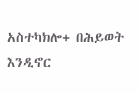አስተካክሎ+ በሕይወት እንዲኖር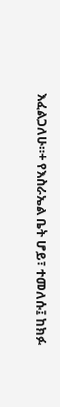እፈልጋለሁ።+ የእስራኤል ቤት ሆይ፣ ተመለሱ፤ ከክፉ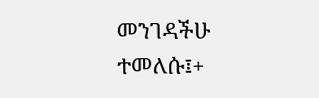መንገዳችሁ ተመለሱ፤+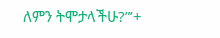ለምን ትሞታላችሁ?”’+